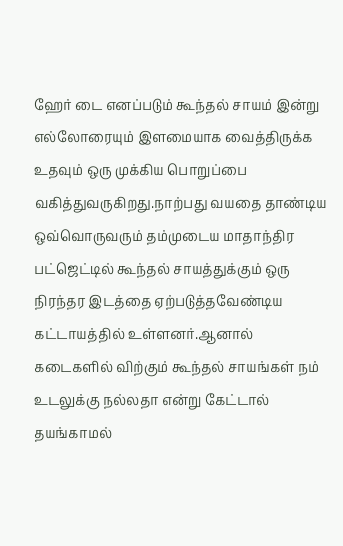ஹேர் டை எனப்படும் கூந்தல் சாயம் இன்று எல்லோரையும் இளமையாக வைத்திருக்க உதவும் ஒரு முக்கிய பொறுப்பை வகித்துவருகிறது.நாற்பது வயதை தாண்டிய ஒவ்வொருவரும் தம்முடைய மாதாந்திர பட்ஜெட்டில் கூந்தல் சாயத்துக்கும் ஒரு நிரந்தர இடத்தை ஏற்படுத்தவேண்டிய கட்டாயத்தில் உள்ளனர்.ஆனால் கடைகளில் விற்கும் கூந்தல் சாயங்கள் நம் உடலுக்கு நல்லதா என்று கேட்டால் தயங்காமல்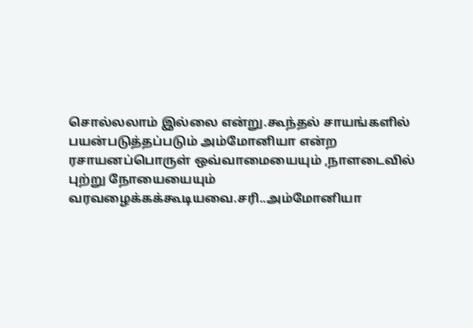சொல்லலாம் இல்லை என்று.கூந்தல் சாயங்களில் பயன்படுத்தப்படும் அம்மோனியா என்ற ரசாயனப்பொருள் ஒவ்வாமையையும் ,நாளடைவில் புற்று நோயையையும் வரவழைக்கக்கூடியவை.சரி..அம்மோனியா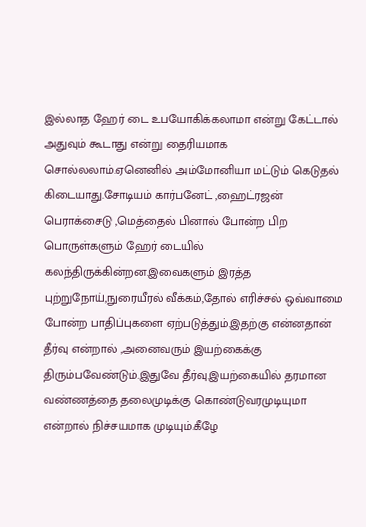இல்லாத ஹேர் டை உபயோகிக்கலாமா என்று கேட்டால் அதுவும் கூடாது என்று தைரியமாக சொல்லலாம்.ஏனெனில் அம்மோனியா மட்டும் கெடுதல் கிடையாது.சோடியம் கார்பனேட் ,ஹைட்ரஜன் பெராக்சைடு ,மெத்தைல் பினால் போன்ற பிற பொருள்களும் ஹேர் டையில் கலந்திருக்கின்றன.இவைகளும் இரத்த புற்றுநோய்,நுரையீரல் வீக்கம்,தோல் எரிச்சல் ஒவ்வாமை போன்ற பாதிப்புகளை ஏற்படுத்தும்.இதற்கு என்னதான் தீர்வு என்றால் ,அனைவரும் இயற்கைக்கு திரும்பவேண்டும்.இதுவே தீர்வு.இயற்கையில் தரமான வண்ணத்தை தலைமுடிக்கு கொண்டுவரமுடியுமா என்றால் நிச்சயமாக முடியும்.கீழே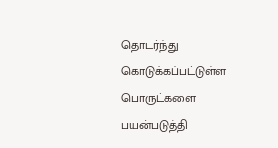தொடர்ந்து கொடுக்கப்பட்டுள்ள பொருட்களை பயன்படுத்தி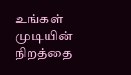உங்கள் முடியின் நிறத்தை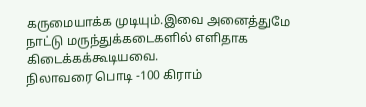கருமையாக்க முடியும்.இவை அனைத்துமே நாட்டு மருந்துக்கடைகளில் எளிதாக கிடைக்கக்கூடியவை.
நிலாவரை பொடி -100 கிராம்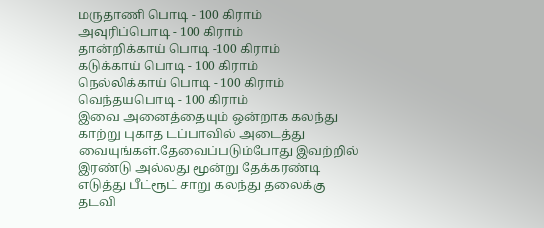மருதாணி பொடி - 100 கிராம்
அவுரிப்பொடி - 100 கிராம்
தான்றிக்காய் பொடி -100 கிராம்
கடுக்காய் பொடி - 100 கிராம்
நெல்லிக்காய் பொடி - 100 கிராம்
வெந்தயபொடி - 100 கிராம்
இவை அனைத்தையும் ஒன்றாக கலந்து காற்று புகாத டப்பாவில் அடைத்து வையுங்கள்.தேவைப்படும்போது இவற்றில் இரண்டு அல்லது மூன்று தேக்கரண்டி எடுத்து பீட்ரூட் சாறு கலந்து தலைக்கு தடவி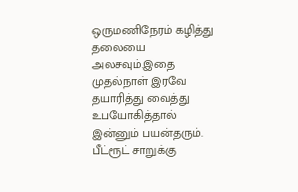ஒருமணிநேரம் கழித்து தலையை அலசவும்.இதை முதல்நாள் இரவே தயாரித்து வைத்து உபயோகித்தால் இன்னும் பயன்தரும். பீட்ரூட் சாறுக்கு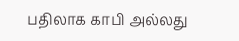பதிலாக காபி அல்லது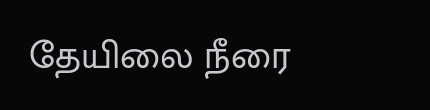தேயிலை நீரை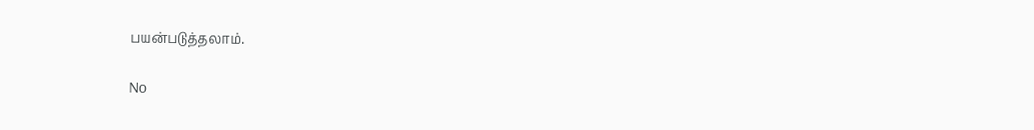பயன்படுத்தலாம்.

No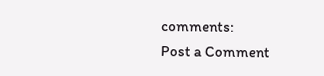comments:
Post a Comment